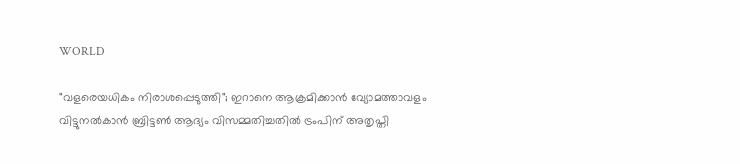WORLD

"വളരെയധികം നിരാശപ്പെടുത്തി"; ഇറാനെ ആക്രമിക്കാന്‍ വ്യോമത്താവളം വിട്ടുനല്‍കാന്‍ ബ്രിട്ടണ്‍ ആദ്യം വിസമ്മതിച്ചതില്‍ ട്രംപിന് അതൃപ്തി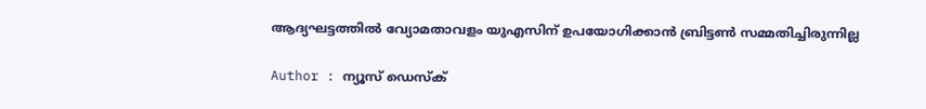ആദ്യഘട്ടത്തില്‍ വ്യോമതാവളം യുഎസിന് ഉപയോഗിക്കാന്‍ ബ്രിട്ടണ്‍ സമ്മതിച്ചിരുന്നില്ല

Author : ന്യൂസ് ഡെസ്ക്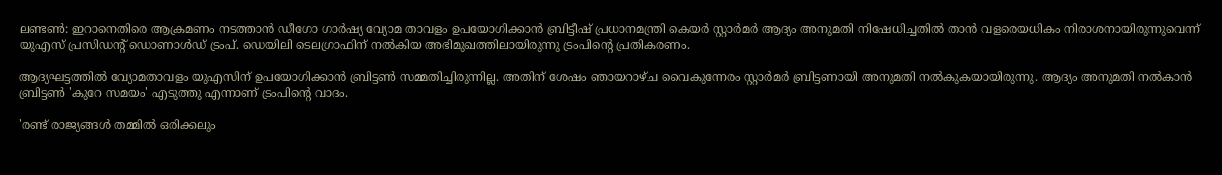ലണ്ടണ്‍: ഇറാനെതിരെ ആക്രമണം നടത്താന്‍ ഡീഗോ ഗാര്‍ഷ്യ വ്യോമ താവളം ഉപയോഗിക്കാന്‍ ബ്രിട്ടീഷ് പ്രധാനമന്ത്രി കെയര്‍ സ്റ്റാര്‍മര്‍ ആദ്യം അനുമതി നിഷേധിച്ചതില്‍ താന്‍ വളരെയധികം നിരാശനായിരുന്നുവെന്ന് യുഎസ് പ്രസിഡന്റ് ഡൊണാള്‍ഡ് ട്രംപ്. ഡെയിലി ടെലഗ്രാഫിന് നല്‍കിയ അഭിമുഖത്തിലായിരുന്നു ട്രംപിന്റെ പ്രതികരണം.

ആദ്യഘട്ടത്തില്‍ വ്യോമതാവളം യുഎസിന് ഉപയോഗിക്കാന്‍ ബ്രിട്ടണ്‍ സമ്മതിച്ചിരുന്നില്ല. അതിന് ശേഷം ഞായറാഴ്ച വൈകുന്നേരം സ്റ്റാര്‍മര്‍ ബ്രിട്ടണായി അനുമതി നല്‍കുകയായിരുന്നു. ആദ്യം അനുമതി നല്‍കാന്‍ ബ്രിട്ടണ്‍ 'കുറേ സമയം' എടുത്തു എന്നാണ് ട്രംപിന്റെ വാദം.

'രണ്ട് രാജ്യങ്ങള്‍ തമ്മില്‍ ഒരിക്കലും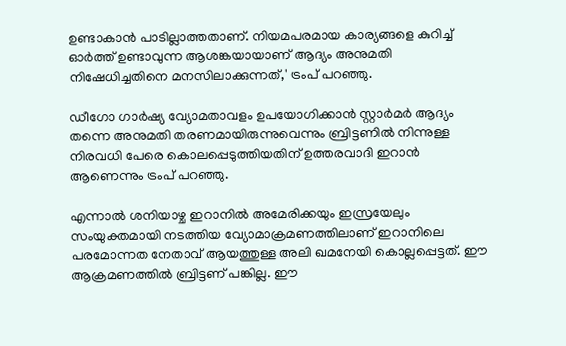ഉണ്ടാകാന്‍ പാടില്ലാത്തതാണ്. നിയമപരമായ കാര്യങ്ങളെ കുറിച്ച് ഓര്‍ത്ത് ഉണ്ടാവുന്ന ആശങ്കയായാണ് ആദ്യം അനുമതി നിഷേധിച്ചതിനെ മനസിലാക്കുന്നത്,' ട്രംപ് പറഞ്ഞു.

ഡീഗോ ഗാര്‍ഷ്യ വ്യോമതാവളം ഉപയോഗിക്കാന്‍ സ്റ്റാര്‍മര്‍ ആദ്യം തന്നെ അനുമതി തരണമായിരുന്നുവെന്നും ബ്രിട്ടണില്‍ നിന്നുള്ള നിരവധി പേരെ കൊലപ്പെടുത്തിയതിന് ഉത്തരവാദി ഇറാന്‍ ആണെന്നും ട്രംപ് പറഞ്ഞു.

എന്നാല്‍ ശനിയാഴ്ച ഇറാനില്‍ അമേരിക്കയും ഇസ്രയേലും സംയുക്തമായി നടത്തിയ വ്യോമാക്രമണത്തിലാണ് ഇറാനിലെ പരമോന്നത നേതാവ് ആയത്തുള്ള അലി ഖമനേയി കൊല്ലപ്പെട്ടത്. ഈ ആക്രമണത്തില്‍ ബ്രിട്ടണ് പങ്കില്ല. ഈ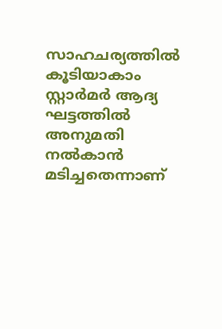സാഹചര്യത്തില്‍ കൂടിയാകാം സ്റ്റാര്‍മര്‍ ആദ്യ ഘട്ടത്തില്‍ അനുമതി നല്‍കാന്‍ മടിച്ചതെന്നാണ്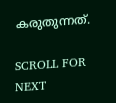കരുതുന്നത്.

SCROLL FOR NEXT